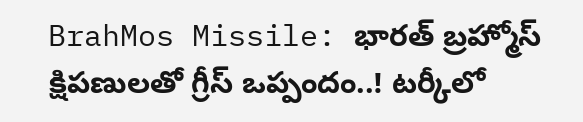BrahMos Missile: భారత్ బ్రహ్మోస్ క్షిపణులతో గ్రీస్ ఒప్పందం..! టర్కీలో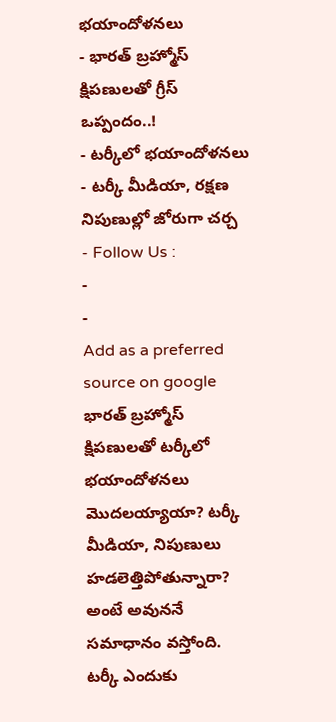భయాందోళనలు
- భారత్ బ్రహ్మోస్ క్షిపణులతో గ్రీస్ ఒప్పందం..!
- టర్కీలో భయాందోళనలు
- టర్కీ మీడియా, రక్షణ నిపుణుల్లో జోరుగా చర్చ
- Follow Us :
-
-
Add as a preferred
source on google
భారత్ బ్రహ్మోస్ క్షిపణులతో టర్కీలో భయాందోళనలు మొదలయ్యాయా? టర్కీ మీడియా, నిపుణులు హడలెత్తిపోతున్నారా? అంటే అవుననే సమాధానం వస్తోంది. టర్కీ ఎందుకు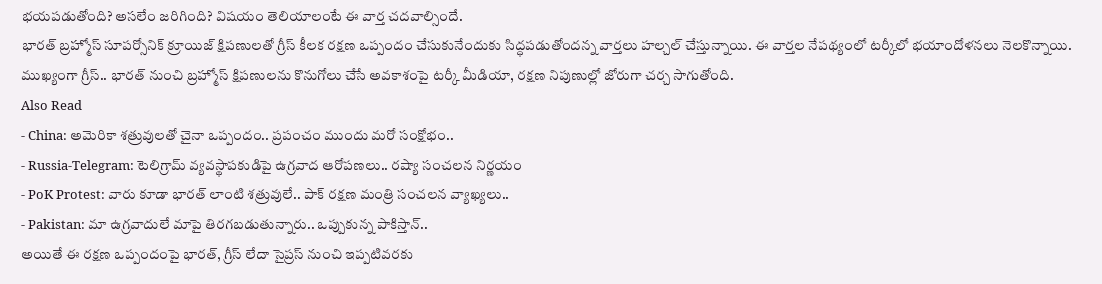భయపడుతోంది? అసలేం జరిగింది? విషయం తెలియాలంటే ఈ వార్త చదవాల్సిందే.
భారత్ బ్రహ్మోస్ సూపర్సోనిక్ క్రూయిజ్ క్షిపణులతో గ్రీస్ కీలక రక్షణ ఒప్పందం చేసుకునేందుకు సిద్ధపడుతోందన్న వార్తలు హల్చల్ చేస్తున్నాయి. ఈ వార్తల నేపథ్యంలో టర్కీలో భయాందోళనలు నెలకొన్నాయి. ముఖ్యంగా గ్రీస్.. భారత్ నుంచి బ్రహ్మోస్ క్షిపణులను కొనుగోలు చేసే అవకాశంపై టర్కీ మీడియా, రక్షణ నిపుణుల్లో జోరుగా చర్చ సాగుతోంది.
Also Read
- China: అమెరికా శత్రువులతో చైనా ఒప్పందం.. ప్రపంచం ముందు మరో సంక్షోభం..
- Russia-Telegram: టెలిగ్రామ్ వ్యవస్థాపకుడిపై ఉగ్రవాద ఆరోపణలు.. రష్యా సంచలన నిర్ణయం
- PoK Protest: వారు కూడా భారత్ లాంటి శత్రువులే.. పాక్ రక్షణ మంత్రి సంచలన వ్యాఖ్యలు..
- Pakistan: మా ఉగ్రవాదులే మాపై తిరగబడుతున్నారు.. ఒప్పుకున్న పాకిస్తాన్..
అయితే ఈ రక్షణ ఒప్పందంపై భారత్, గ్రీస్ లేదా సైప్రస్ నుంచి ఇప్పటివరకు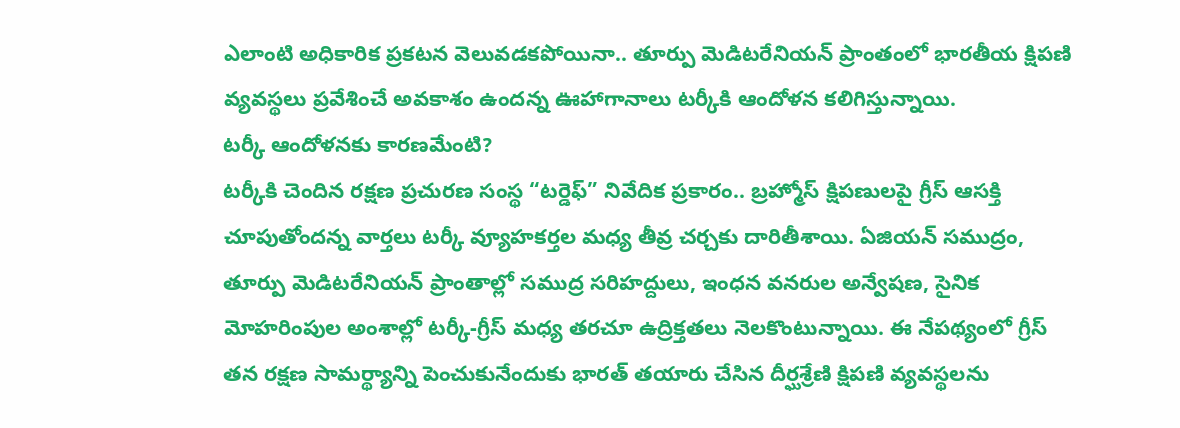ఎలాంటి అధికారిక ప్రకటన వెలువడకపోయినా.. తూర్పు మెడిటరేనియన్ ప్రాంతంలో భారతీయ క్షిపణి వ్యవస్థలు ప్రవేశించే అవకాశం ఉందన్న ఊహాగానాలు టర్కీకి ఆందోళన కలిగిస్తున్నాయి.
టర్కీ ఆందోళనకు కారణమేంటి?
టర్కీకి చెందిన రక్షణ ప్రచురణ సంస్థ “టర్డెఫ్” నివేదిక ప్రకారం.. బ్రహ్మోస్ క్షిపణులపై గ్రీస్ ఆసక్తి చూపుతోందన్న వార్తలు టర్కీ వ్యూహకర్తల మధ్య తీవ్ర చర్చకు దారితీశాయి. ఏజియన్ సముద్రం, తూర్పు మెడిటరేనియన్ ప్రాంతాల్లో సముద్ర సరిహద్దులు, ఇంధన వనరుల అన్వేషణ, సైనిక మోహరింపుల అంశాల్లో టర్కీ-గ్రీస్ మధ్య తరచూ ఉద్రిక్తతలు నెలకొంటున్నాయి. ఈ నేపథ్యంలో గ్రీస్ తన రక్షణ సామర్థ్యాన్ని పెంచుకునేందుకు భారత్ తయారు చేసిన దీర్ఘశ్రేణి క్షిపణి వ్యవస్థలను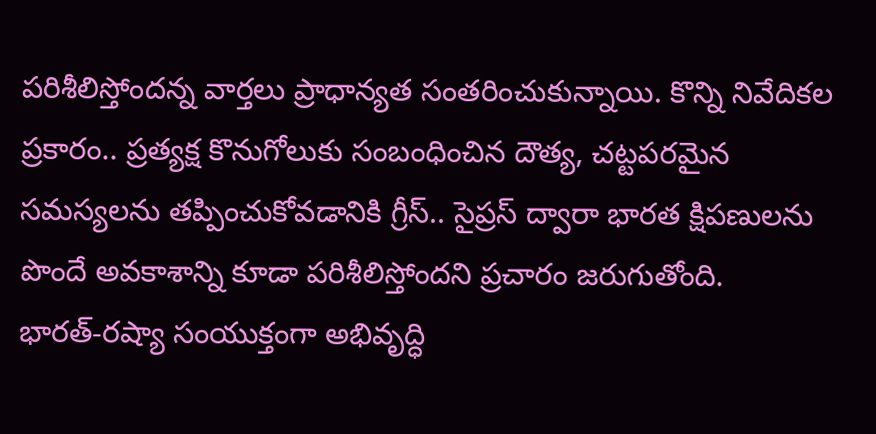పరిశీలిస్తోందన్న వార్తలు ప్రాధాన్యత సంతరించుకున్నాయి. కొన్ని నివేదికల ప్రకారం.. ప్రత్యక్ష కొనుగోలుకు సంబంధించిన దౌత్య, చట్టపరమైన సమస్యలను తప్పించుకోవడానికి గ్రీస్.. సైప్రస్ ద్వారా భారత క్షిపణులను పొందే అవకాశాన్ని కూడా పరిశీలిస్తోందని ప్రచారం జరుగుతోంది.
భారత్-రష్యా సంయుక్తంగా అభివృద్ధి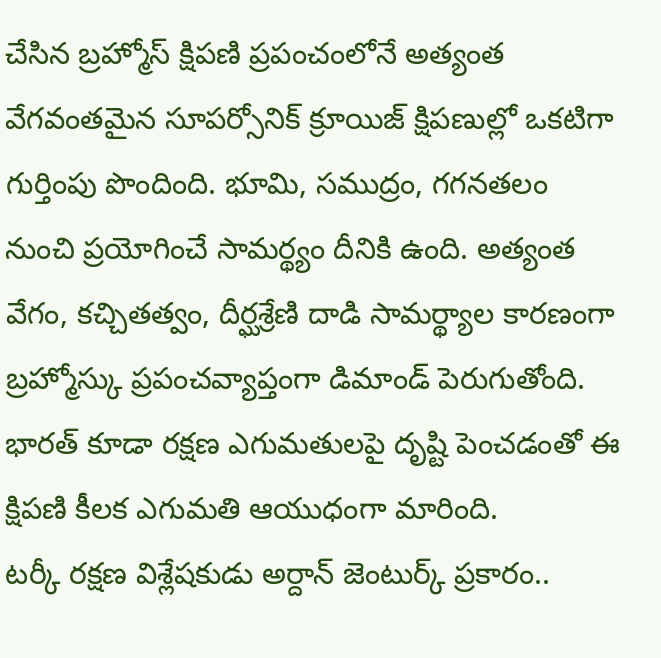చేసిన బ్రహ్మోస్ క్షిపణి ప్రపంచంలోనే అత్యంత వేగవంతమైన సూపర్సోనిక్ క్రూయిజ్ క్షిపణుల్లో ఒకటిగా గుర్తింపు పొందింది. భూమి, సముద్రం, గగనతలం నుంచి ప్రయోగించే సామర్థ్యం దీనికి ఉంది. అత్యంత వేగం, కచ్చితత్వం, దీర్ఘశ్రేణి దాడి సామర్థ్యాల కారణంగా బ్రహ్మోస్కు ప్రపంచవ్యాప్తంగా డిమాండ్ పెరుగుతోంది. భారత్ కూడా రక్షణ ఎగుమతులపై దృష్టి పెంచడంతో ఈ క్షిపణి కీలక ఎగుమతి ఆయుధంగా మారింది.
టర్కీ రక్షణ విశ్లేషకుడు అర్దాన్ జెంటుర్క్ ప్రకారం..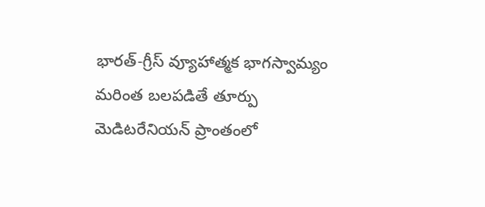భారత్-గ్రీస్ వ్యూహాత్మక భాగస్వామ్యం మరింత బలపడితే తూర్పు మెడిటరేనియన్ ప్రాంతంలో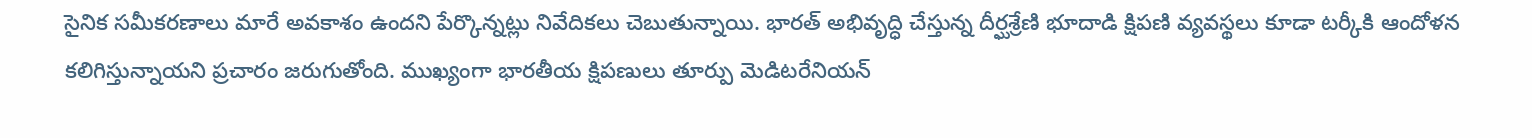సైనిక సమీకరణాలు మారే అవకాశం ఉందని పేర్కొన్నట్లు నివేదికలు చెబుతున్నాయి. భారత్ అభివృద్ధి చేస్తున్న దీర్ఘశ్రేణి భూదాడి క్షిపణి వ్యవస్థలు కూడా టర్కీకి ఆందోళన కలిగిస్తున్నాయని ప్రచారం జరుగుతోంది. ముఖ్యంగా భారతీయ క్షిపణులు తూర్పు మెడిటరేనియన్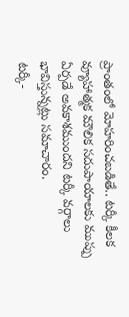ప్రాంతంలో మోహరించబడితే.. టర్కీ కీలక వ్యూహాత్మక మౌలిక సదుపాయాలకు ముప్పు ఏర్పడే అవకాశముందని టర్కీ వర్గాలు భావిస్తున్నట్లు సమాచారం.
టర్కీ-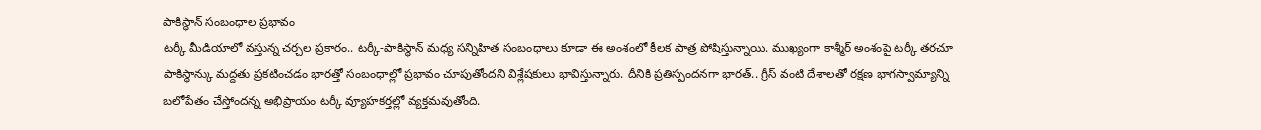పాకిస్థాన్ సంబంధాల ప్రభావం
టర్కీ మీడియాలో వస్తున్న చర్చల ప్రకారం.. టర్కీ-పాకిస్థాన్ మధ్య సన్నిహిత సంబంధాలు కూడా ఈ అంశంలో కీలక పాత్ర పోషిస్తున్నాయి. ముఖ్యంగా కాశ్మీర్ అంశంపై టర్కీ తరచూ పాకిస్థాన్కు మద్దతు ప్రకటించడం భారత్తో సంబంధాల్లో ప్రభావం చూపుతోందని విశ్లేషకులు భావిస్తున్నారు. దీనికి ప్రతిస్పందనగా భారత్.. గ్రీస్ వంటి దేశాలతో రక్షణ భాగస్వామ్యాన్ని బలోపేతం చేస్తోందన్న అభిప్రాయం టర్కీ వ్యూహకర్తల్లో వ్యక్తమవుతోంది.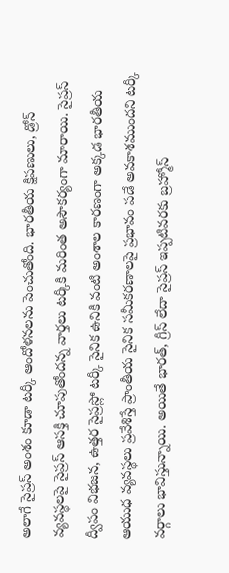అలాగే సైప్రస్ అంశం కూడా టర్కీ ఆందోళనలను పెంచుతోంది. భారతీయ క్షిపణులు, డ్రోన్ వ్యవస్థలపై సైప్రస్ ఆసక్తి చూపుతోందన్న వార్తలు టర్కీకి మరింత అసౌకర్యంగా మారాయి. సైప్రస్ ద్వీపం విభజన, ఉత్తర సైప్రస్లో టర్కీ సైనిక ఉనికి వంటి అంశాల కారణంగా అక్కడ భారతీయ ఆయుధ వ్యవస్థలు ప్రవేశిస్తే ప్రాంతీయ సైనిక సమీకరణాలపై ప్రభావం పడే అవకాశముందని టర్కీ వర్గాలు భావిస్తున్నాయి. అయితే భారత్, గ్రీస్ లేదా సైప్రస్ ఇప్పటివరకు బ్రహ్మోస్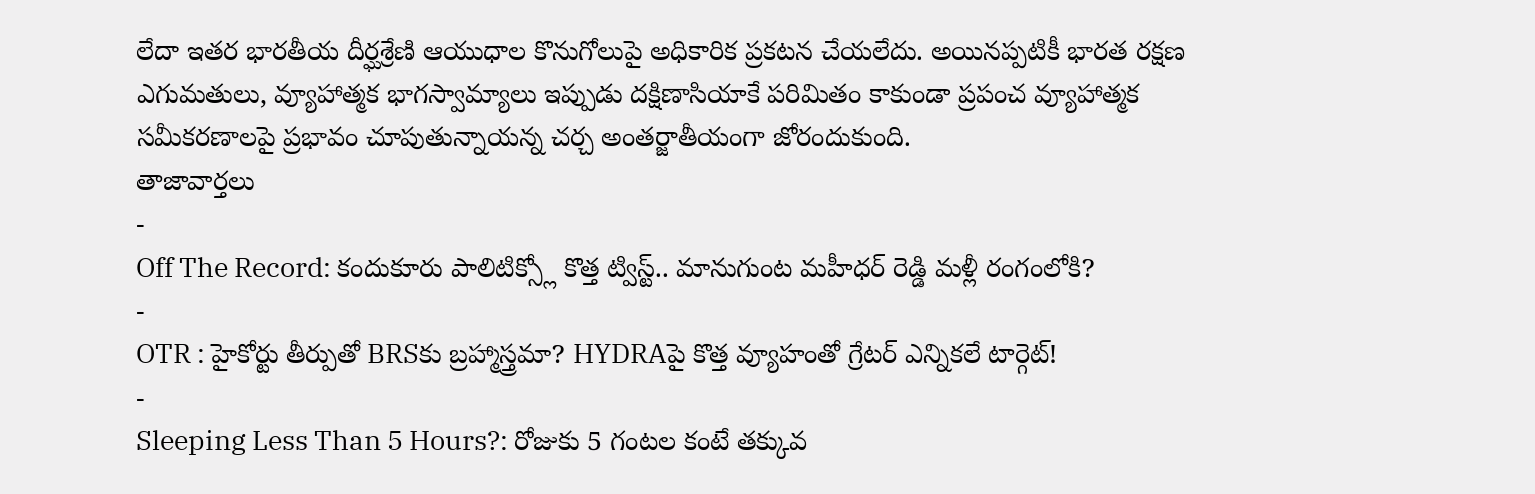లేదా ఇతర భారతీయ దీర్ఘశ్రేణి ఆయుధాల కొనుగోలుపై అధికారిక ప్రకటన చేయలేదు. అయినప్పటికీ భారత రక్షణ ఎగుమతులు, వ్యూహాత్మక భాగస్వామ్యాలు ఇప్పుడు దక్షిణాసియాకే పరిమితం కాకుండా ప్రపంచ వ్యూహాత్మక సమీకరణాలపై ప్రభావం చూపుతున్నాయన్న చర్చ అంతర్జాతీయంగా జోరందుకుంది.
తాజావార్తలు
-
Off The Record: కందుకూరు పాలిటిక్స్లో కొత్త ట్విస్ట్.. మానుగుంట మహీధర్ రెడ్డి మళ్లీ రంగంలోకి?
-
OTR : హైకోర్టు తీర్పుతో BRSకు బ్రహ్మాస్త్రమా? HYDRAపై కొత్త వ్యూహంతో గ్రేటర్ ఎన్నికలే టార్గెట్!
-
Sleeping Less Than 5 Hours?: రోజుకు 5 గంటల కంటే తక్కువ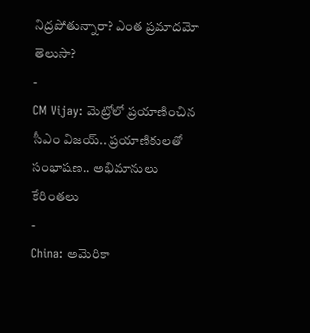నిద్రపోతున్నారా? ఎంత ప్రమాదమో తెలుసా?
-
CM Vijay: మెట్రోలో ప్రయాణించిన సీఎం విజయ్.. ప్రయాణికులతో సంభాషణ.. అభిమానులు కేరింతలు
-
China: అమెరికా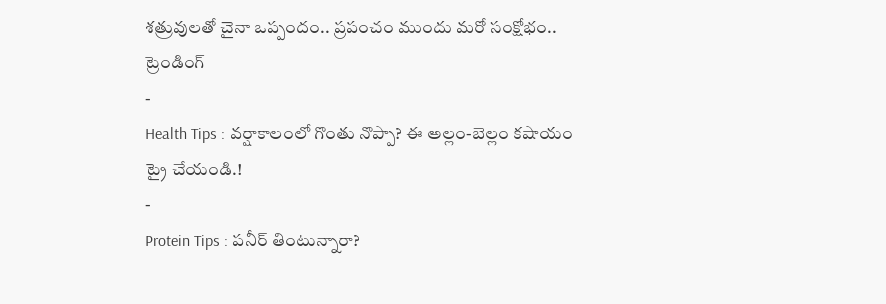శత్రువులతో చైనా ఒప్పందం.. ప్రపంచం ముందు మరో సంక్షోభం..
ట్రెండింగ్
-
Health Tips : వర్షాకాలంలో గొంతు నొప్పా? ఈ అల్లం-బెల్లం కషాయం ట్రై చేయండి.!
-
Protein Tips : పనీర్ తింటున్నారా?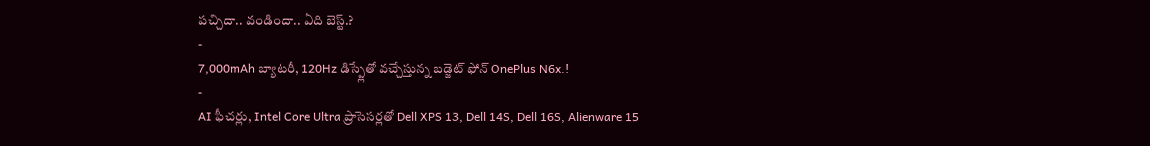పచ్చిదా.. వండిందా.. ఏది బెస్ట్.?
-
7,000mAh బ్యాటరీ, 120Hz డిస్ప్లేతో వచ్చేస్తున్న బడ్జెట్ ఫోన్ OnePlus N6x.!
-
AI ఫీచర్లు, Intel Core Ultra ప్రాసెసర్లతో Dell XPS 13, Dell 14S, Dell 16S, Alienware 15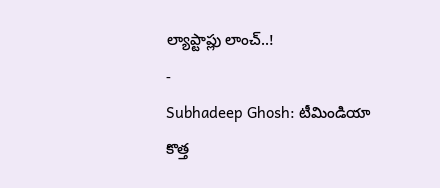ల్యాప్టాప్లు లాంచ్..!
-
Subhadeep Ghosh: టీమిండియా కొత్త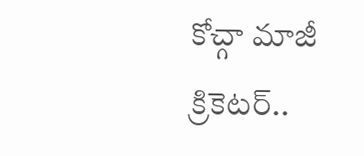కోచ్గా మాజీ క్రికెటర్..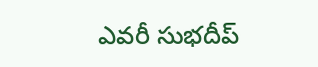ఎవరీ సుభదీప్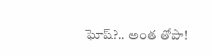ఘోష్?.. అంత తోపా!